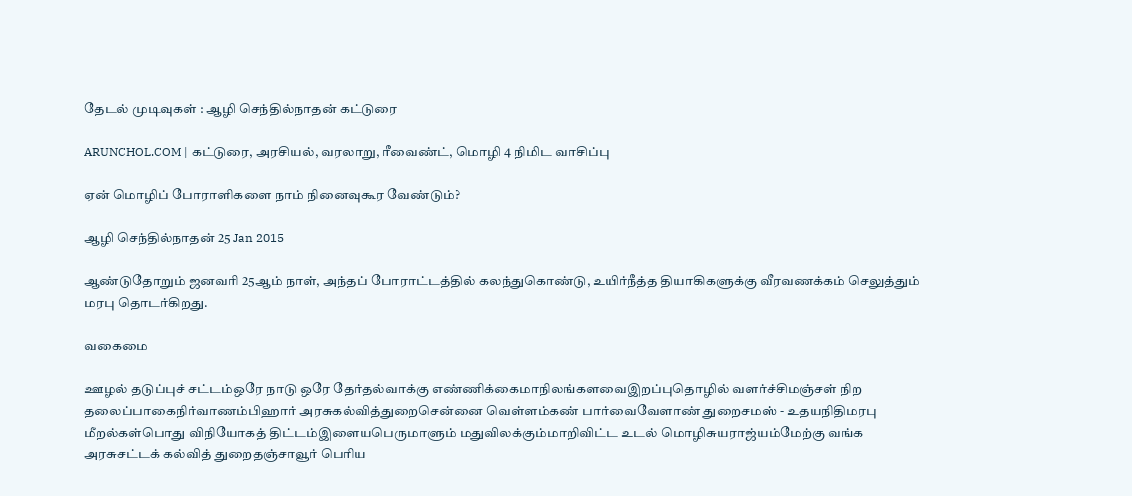தேடல் முடிவுகள் : ஆழி செந்தில்நாதன் கட்டுரை

ARUNCHOL.COM | கட்டுரை, அரசியல், வரலாறு, ரீவைண்ட், மொழி 4 நிமிட வாசிப்பு

ஏன் மொழிப் போராளிகளை நாம் நினைவுகூர வேண்டும்?

ஆழி செந்தில்நாதன் 25 Jan 2015

ஆண்டுதோறும் ஜனவரி 25ஆம் நாள், அந்தப் போராட்டத்தில் கலந்துகொண்டு, உயிர்நீத்த தியாகிகளுக்கு வீரவணக்கம் செலுத்தும் மரபு தொடர்கிறது.

வகைமை

ஊழல் தடுப்புச் சட்டம்ஒரே நாடு ஒரே தேர்தல்வாக்கு எண்ணிக்கைமாநிலங்களவைஇறப்புதொழில் வளர்ச்சிமஞ்சள் நிற தலைப்பாகைநிர்வாணம்பிஹார் அரசுகல்வித்துறைசென்னை வெள்ளம்கண் பார்வைவேளாண் துறைசமஸ் - உதயநிதிமரபு மீறல்கள்பொது விநியோகத் திட்டம்இளையபெருமாளும் மதுவிலக்கும்மாறிவிட்ட உடல் மொழிசுயராஜ்யம்மேற்கு வங்க அரசுசட்டக் கல்வித் துறைதஞ்சாவூர் பெரிய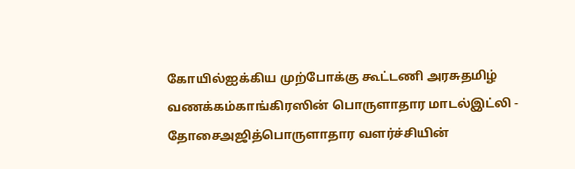கோயில்ஐக்கிய முற்போக்கு கூட்டணி அரசுதமிழ் வணக்கம்காங்கிரஸின் பொருளாதார மாடல்இட்லி - தோசைஅஜித்பொருளாதார வளர்ச்சியின்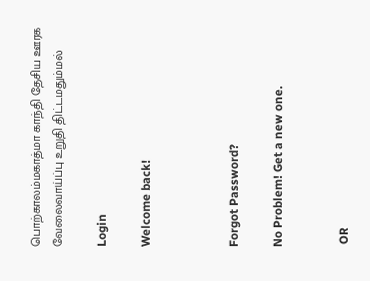பொற்காலம்மகாத்மா காந்தி தேசிய ஊரக வேலைவாய்ப்பு உறுதி திட்டமதும்மல்

Login

Welcome back!



Forgot Password?

No Problem! Get a new one.


 OR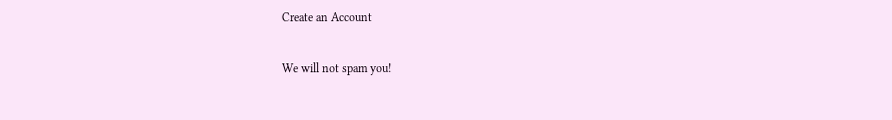Create an Account

We will not spam you!